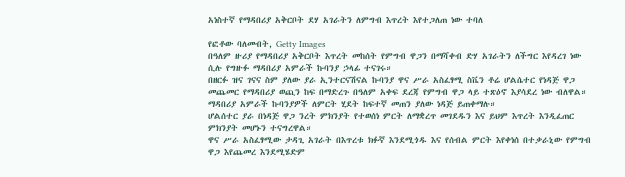አነስተኛ የማዳበሪያ አቅርቦት ደሃ አገራትን ለምግብ እጥረት እየተጋለጠ ነው ተባለ

የፎቶው ባለመብት, Getty Images
በዓለም ዙሪያ የማዳበሪያ አቅርቦት እጥረት መከሰት የምግብ ዋጋን በማሻቀብ ድሃ አገራትን ለችግር እየዳረገ ነው ሲሉ የግዙፉ ማዳበሪያ አምራች ኩባንያ ኃላፊ ተናገሩ።
በዘርፉ ዝና ገናና ስም ያለው ያራ ኢንተርናሽናል ኩባንያ ዋና ሥራ አስፈፃሚ ስቬን ቶሬ ሆልሴተር የነዳጅ ዋጋ መጨመር የማዳበሪያ ወጪን ከፍ በማድረጉ በዓለም አቀፍ ደረጃ የምግብ ዋጋ ላይ ተጽዕኖ እያሳደረ ነው ብለዋል።
ማዳበሪያ አምራች ኩባንያዎች ለምርት ሂደት ከፍተኛ መጠን ያለው ነዳጅ ይጠቀማሉ።
ሆልሰተር ያራ በነዳጅ ዋጋ ንረት ምክንያት የተወሰነ ምርት ለማቋረጥ መገደዱን እና ይህም እጥረት እንዲፈጠር ምክንያት መሆኑን ተናግረዋል።
ዋና ሥራ አስፈፃሚው ታዳጊ አገራት በእጥረቱ ክፉኛ እንደሚጎዱ እና የሰብል ምርት እየቀነሰ በተቃራኒው የምግብ ዋጋ እየጨመረ እንደሚሄድም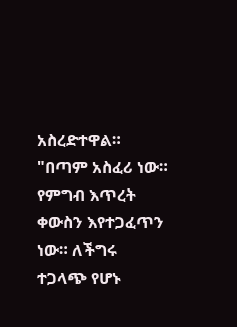አስረድተዋል።
"በጣም አስፈሪ ነው። የምግብ እጥረት ቀውስን እየተጋፈጥን ነው። ለችግሩ ተጋላጭ የሆኑ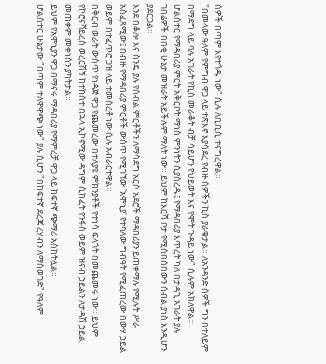ሰዎች በጣም እየተጎዱ ነው" ሲሉ ለቢቢሲ ተናግረዋል።
"በመላው ዓለም የምግብ ዋጋ ላይ ተጽእኖ እያሳደረ የብዙ ሰዎችን ኪስ ያራቁታል። ለአንዳንድ ሰዎች ግን በተለይም በማደግ ላይ ባሉ አገራት የኪስ መራቆት ብቻ ሳይሆን የህይወት እና የሞት ጉዳይ ነው" ሲሉም አክለዋል።
ሆልሰተር የማዳበሪያ ምርት አቅርቦት ማነስ ምንነትን ሲያስረዱ፤ የማዳበሪያ እጥረት ካለ በታዳጊ አገራት ያሉ ገበሬዎች በበቂ ሁኔታ መዝራት አይችሉም ማለት ነው። ይህም ከእርሻ ቦታ የሚሰበሰበውን ሰብል ያነሰ እንዲሆን ያደርጋል።
እንደ በቆሎ እና ስንዴ ያሉ የሰብል ምርቶችን ለማሳደግ አርሶ አደሮች ማዳበሪያን ይጠቀማሉ የሚሉት ሥራ አስፈጻሚው፤ በብዙ የማዳበሪያ ምርቶች ውስጥ የሚገኘው 'አሞኒያ' የተባለው ግብዓት የሚፈጠረው በውሃ ኃይል ወይም በተፈጥሮ ጋዝ ላይ ተመሰረቶ ነው ሲሉ አብራርተዋል።
በቅርብ ወራት ውስጥ የነዳጅ ዋጋ የጨመረው በተለያዩ ምክንያቶች የተነሳ ፍላጎት በመጨመሩ ነው። ይህም የኮሮናቫይረስ ወረርሽኝ ከተከሰተ በኋላ ኢኮኖሚው ዳግም ሲከፈት የንፋስ ወይም ዝናብ ኃይልን ለታዳሽ ኃይል መጠቀም መቀነስን ያካትታል።
ይህም የአሞኒያን ዋጋ በማናሩ ማዳበሪያ የማምረቻ ዋጋ ላይ ከፍተኛ ጭማሪ አስከትሏል።
ሆልሰተር ሁኔታው "በጣም ተለዋዋጭ ነው" ያሉ ሲሆን "በከፍተኛ ደረጃ ረሃብን ለማስወገድ" የዓለም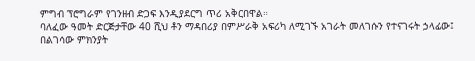ምግብ ፕሮግራም የገንዘብ ድጋፍ እንዲያደርግ ጥሪ አቅርበዋል።
ባለፈው ዓመት ድርጅታቸው 40 ሺህ ቶን ማዳበሪያ በምሥራቅ አፍሪካ ለሚገኙ አገራት መለገሱን የተናገሩት ኃላፊው፤ በልገሳው ምክንያት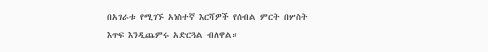በአገራቱ የሚገኙ አነስተኛ እርሻዎች የሰብል ምርት በሦስት እጥፍ እንዲጨምሩ አድርጓል ብለዋል።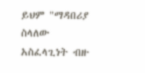ይህም "ማዳበሪያ ስላለው አስፈላጊነት ብዙ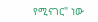የሚናገር" ነው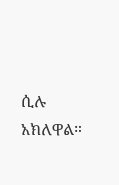ሲሉ አክለዋል።